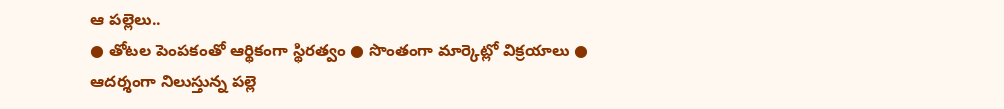ఆ పల్లెలు..
● తోటల పెంపకంతో ఆర్థికంగా స్థిరత్వం ● సొంతంగా మార్కెట్లో విక్రయాలు ● ఆదర్శంగా నిలుస్తున్న పల్లె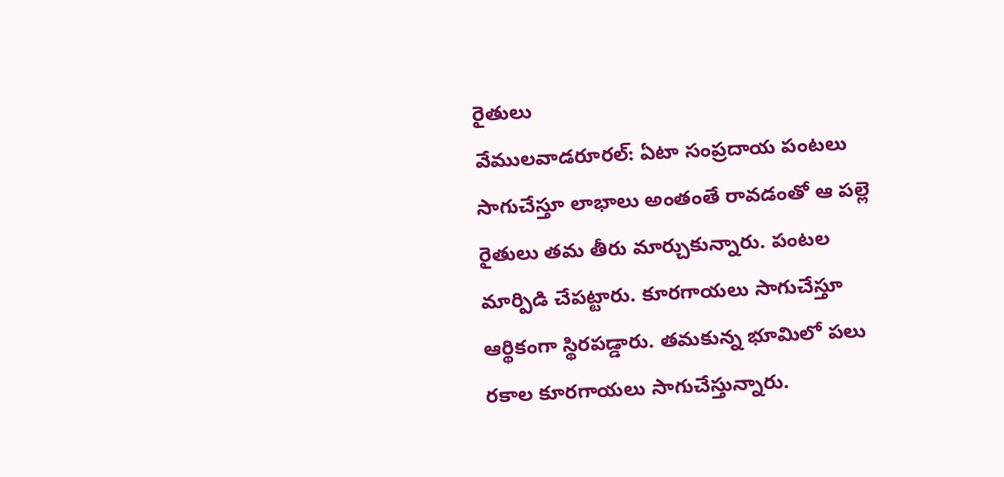రైతులు
వేములవాడరూరల్: ఏటా సంప్రదాయ పంటలు సాగుచేస్తూ లాభాలు అంతంతే రావడంతో ఆ పల్లె రైతులు తమ తీరు మార్చుకున్నారు. పంటల మార్పిడి చేపట్టారు. కూరగాయలు సాగుచేస్తూ ఆర్థికంగా స్థిరపడ్డారు. తమకున్న భూమిలో పలు రకాల కూరగాయలు సాగుచేస్తున్నారు.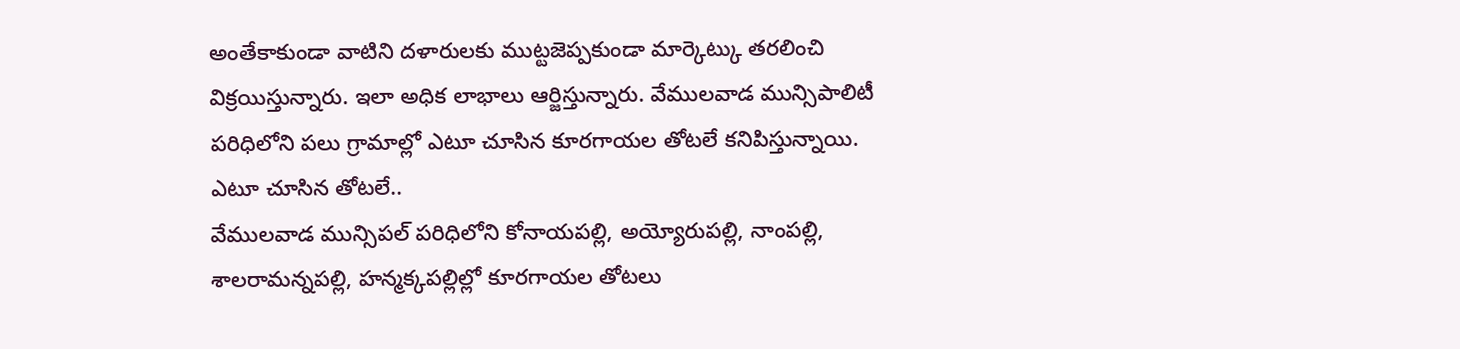అంతేకాకుండా వాటిని దళారులకు ముట్టజెప్పకుండా మార్కెట్కు తరలించి విక్రయిస్తున్నారు. ఇలా అధిక లాభాలు ఆర్జిస్తున్నారు. వేములవాడ మున్సిపాలిటీ పరిధిలోని పలు గ్రామాల్లో ఎటూ చూసిన కూరగాయల తోటలే కనిపిస్తున్నాయి.
ఎటూ చూసిన తోటలే..
వేములవాడ మున్సిపల్ పరిధిలోని కోనాయపల్లి, అయ్యోరుపల్లి, నాంపల్లి, శాలరామన్నపల్లి, హన్మక్కపల్లిల్లో కూరగాయల తోటలు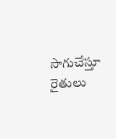సాగుచేస్తూ రైతులు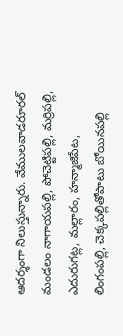ఆదర్శంగా నిలుస్తున్నారు. వేములవాడరూరల్ మండలం నాగాయపల్లి, పోచెట్టిపల్లి, మర్రిపల్లి, ఎదురుగట్ల, మల్లారం, హన్మాజిపేట, లింగంపల్లి, చెక్కపల్లితోపాటు బోయినపల్లి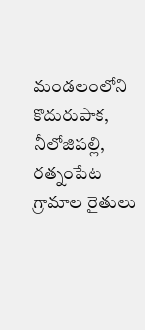మండలంలోని కొదురుపాక, నీలోజిపల్లి, రత్నంపేట గ్రామాల రైతులు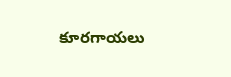కూరగాయలు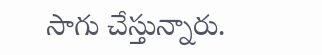సాగు చేస్తున్నారు.